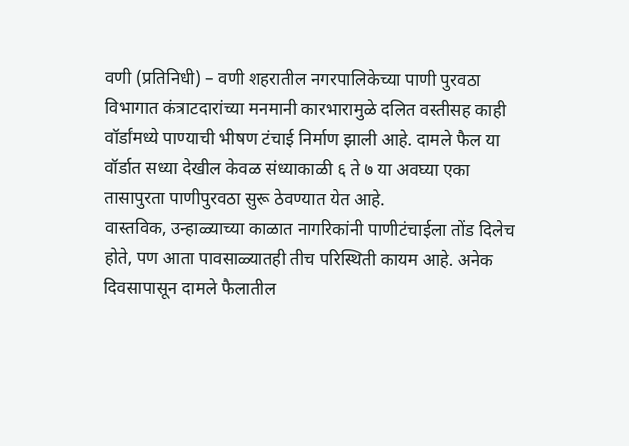वणी (प्रतिनिधी) – वणी शहरातील नगरपालिकेच्या पाणी पुरवठा विभागात कंत्राटदारांच्या मनमानी कारभारामुळे दलित वस्तीसह काही वॉर्डांमध्ये पाण्याची भीषण टंचाई निर्माण झाली आहे. दामले फैल या वॉर्डात सध्या देखील केवळ संध्याकाळी ६ ते ७ या अवघ्या एका तासापुरता पाणीपुरवठा सुरू ठेवण्यात येत आहे.
वास्तविक, उन्हाळ्याच्या काळात नागरिकांनी पाणीटंचाईला तोंड दिलेच होते, पण आता पावसाळ्यातही तीच परिस्थिती कायम आहे. अनेक दिवसापासून दामले फैलातील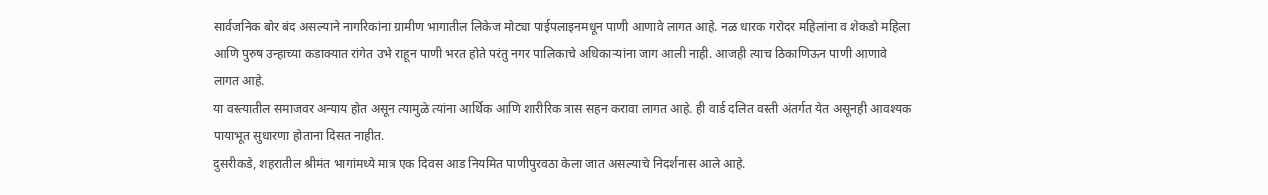सार्वजनिक बोर बंद असल्याने नागरिकांना ग्रामीण भागातील लिकेज मोट्या पाईपलाइनमधून पाणी आणावे लागत आहे. नळ धारक गरोदर महिलांना व शेकडो महिला आणि पुरुष उन्हाच्या कडाक्यात रांगेत उभे राहून पाणी भरत होते परंतु नगर पालिकाचे अधिकाऱ्यांना जाग आली नाही. आजही त्याच ठिकाणिऊन पाणी आणावे लागत आहे.
या वस्त्यातील समाजवर अन्याय होत असून त्यामुळे त्यांना आर्थिक आणि शारीरिक त्रास सहन करावा लागत आहे. ही वार्ड दलित वस्ती अंतर्गत येत असूनही आवश्यक पायाभूत सुधारणा होताना दिसत नाहीत.
दुसरीकडे, शहरातील श्रीमंत भागांमध्ये मात्र एक दिवस आड नियमित पाणीपुरवठा केला जात असल्याचे निदर्शनास आले आहे.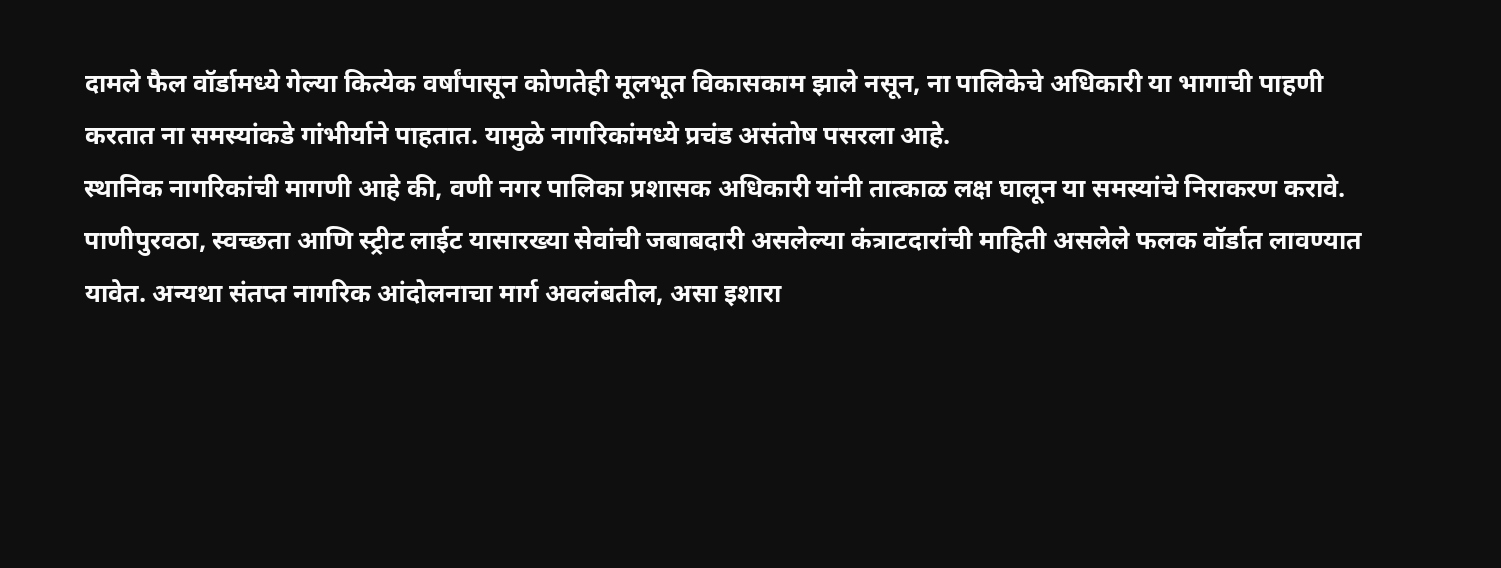दामले फैल वॉर्डामध्ये गेल्या कित्येक वर्षांपासून कोणतेही मूलभूत विकासकाम झाले नसून, ना पालिकेचे अधिकारी या भागाची पाहणी करतात ना समस्यांकडे गांभीर्याने पाहतात. यामुळे नागरिकांमध्ये प्रचंड असंतोष पसरला आहे.
स्थानिक नागरिकांची मागणी आहे की, वणी नगर पालिका प्रशासक अधिकारी यांनी तात्काळ लक्ष घालून या समस्यांचे निराकरण करावे. पाणीपुरवठा, स्वच्छता आणि स्ट्रीट लाईट यासारख्या सेवांची जबाबदारी असलेल्या कंत्राटदारांची माहिती असलेले फलक वॉर्डात लावण्यात यावेत. अन्यथा संतप्त नागरिक आंदोलनाचा मार्ग अवलंबतील, असा इशारा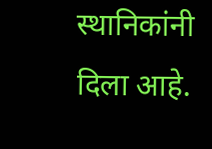स्थानिकांनी दिला आहे.